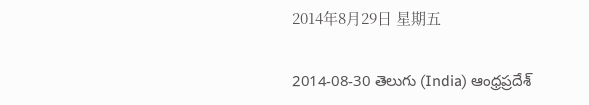2014年8月29日 星期五

2014-08-30 తెలుగు (India) ఆంధ్రప్రదేశ్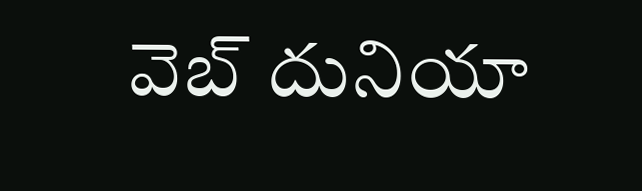వెబ్ దునియా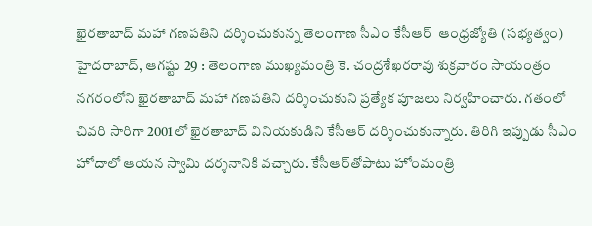ఖైరతాబాద్‌ మహా గణపతిని దర్శించుకున్న తెలంగాణ సీఎం కేసీఆర్‌  ఆంధ్రజ్యోతి (సభ్యత్వం)
హైదరాబాద్‌, ఆగష్టు 29 : తెలంగాణ ముఖ్యమంత్రి కె. చంద్రశేఖరరావు శుక్రవారం సాయంత్రం నగరంలోని ఖైరతాబాద్‌ మహా గణపతిని దర్శించుకుని ప్రత్యేక పూజలు నిర్వహించారు. గతంలో చివరి సారిగా 2001లో ఖైరతాబాద్‌ వినియకుడిని కేసీఆర్‌ దర్శించుకున్నారు. తిరిగి ఇప్పుడు సీఎం హోదాలో ఆయన స్వామి దర్శనానికి వచ్చారు. కేసీఆర్‌తోపాటు హోంమంత్రి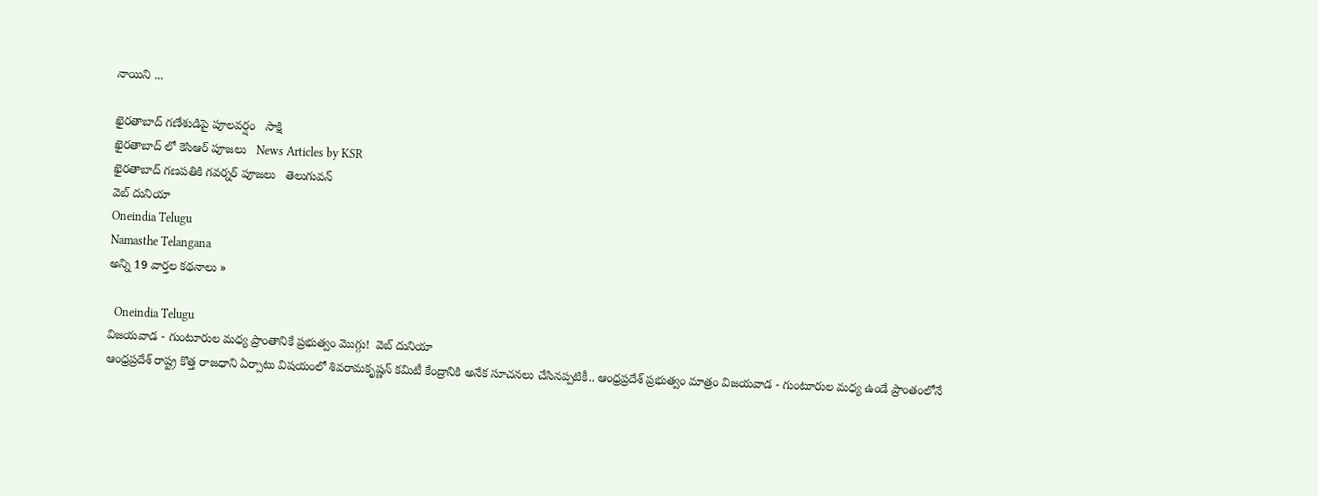నాయిని ...

ఖైరతాబాద్ గణేశుడిపై పూలవర్షం   సాక్షి
ఖైరతాబాద్ లో కెసిఆర్ పూజలు   News Articles by KSR
ఖైరతాబాద్ గణపతికి గవర్నర్ పూజలు   తెలుగువన్
వెబ్ దునియా
Oneindia Telugu
Namasthe Telangana
అన్ని 19 వార్తల కథనాలు »

  Oneindia Telugu
విజయవాడ - గుంటూరుల మధ్య ప్రాంతానికే ప్రభుత్వం మొగ్గు!  వెబ్ దునియా
ఆంధ్రప్రదేశ్ రాష్ట్ర కొత్త రాజధాని ఏర్పాటు విషయంలో శివరామకృష్ణన్ కమిటీ కేంద్రానికి అనేక సూచనలు చేసినప్పటికీ.. ఆంధ్రప్రదేశ్ ప్రభుత్వం మాత్రం విజయవాడ - గుంటూరుల మధ్య ఉండే ప్రాంతంలోనే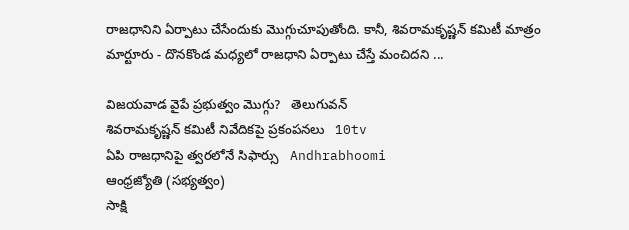రాజధానిని ఏర్పాటు చేసేందుకు మొగ్గుచూపుతోంది. కానీ, శివరామకృష్ణన్ కమిటీ మాత్రం మార్టూరు - దొనకొండ మధ్యలో రాజధాని ఏర్పాటు చేస్తే మంచిదని ...

విజయవాడ వైపే ప్రభుత్వం మొగ్గు?   తెలుగువన్
శివరామకృష్ణన్ కమిటీ నివేదికపై ప్రకంపనలు   10tv
ఏపి రాజధానిపై త్వరలోనే సిఫార్సు   Andhrabhoomi
ఆంధ్రజ్యోతి (సభ్యత్వం)
సాక్షి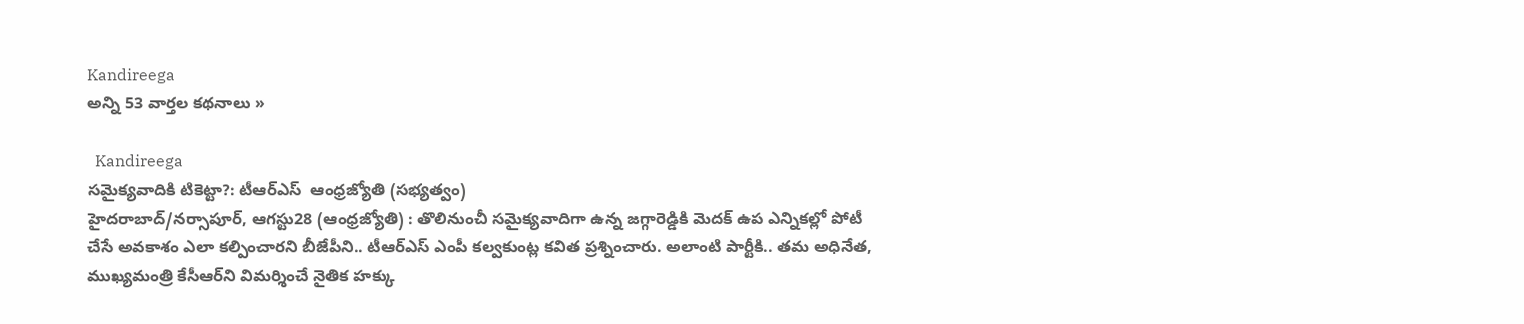Kandireega
అన్ని 53 వార్తల కథనాలు »

  Kandireega
సమైక్యవాదికి టికెట్టా?: టీఆర్‌ఎస్‌  ఆంధ్రజ్యోతి (సభ్యత్వం)
హైదరాబాద్‌/నర్సాపూర్‌, ఆగస్టు28 (ఆంధ్రజ్యోతి) : తొలినుంచీ సమైక్యవాదిగా ఉన్న జగ్గారెడ్డికి మెదక్‌ ఉప ఎన్నికల్లో పోటీ చేసే అవకాశం ఎలా కల్పించారని బీజేపీని.. టీఆర్‌ఎస్‌ ఎంపీ కల్వకుంట్ల కవిత ప్రశ్నించారు. అలాంటి పార్టీకి.. తమ అధినేత, ముఖ్యమంత్రి కేసీఆర్‌ని విమర్శించే నైతిక హక్కు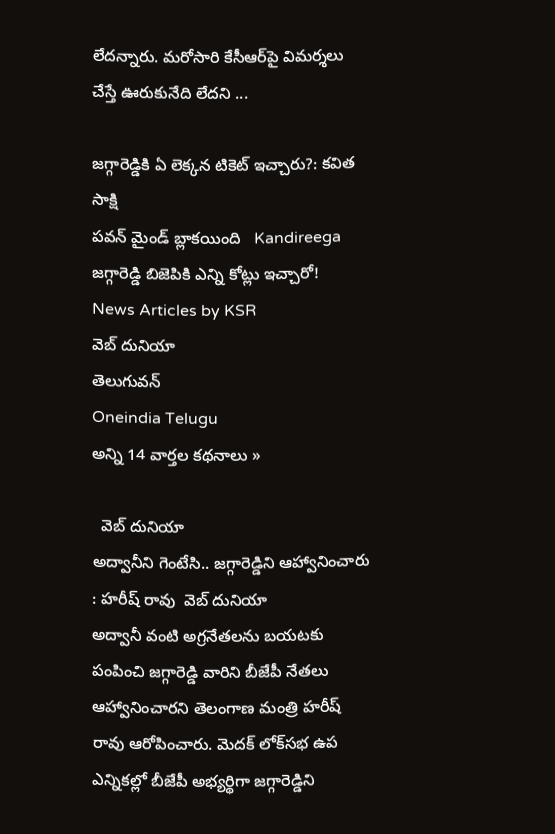లేదన్నారు. మరోసారి కేసీఆర్‌పై విమర్శలు చేస్తే ఊరుకునేది లేదని ...

జగ్గారెడ్డికి ఏ లెక్కన టికెట్ ఇచ్చారు?: కవిత   సాక్షి
పవన్ మైండ్ బ్లాకయింది   Kandireega
జగ్గారెడ్డి బిజెపికి ఎన్ని కోట్లు ఇచ్చారో!   News Articles by KSR
వెబ్ దునియా
తెలుగువన్
Oneindia Telugu
అన్ని 14 వార్తల కథనాలు »

  వెబ్ దునియా
అద్వానీని గెంటేసి.. జగ్గారెడ్డిని ఆహ్వానించారు : హరీష్ రావు  వెబ్ దునియా
అద్వానీ వంటి అగ్రనేతలను బయటకు పంపించి జగ్గారెడ్డి వారిని బీజేపీ నేతలు ఆహ్వానించారని తెలంగాణ మంత్రి హరీష్ రావు ఆరోపించారు. మెదక్ లోక్‌సభ ఉప ఎన్నికల్లో బీజేపీ అభ్యర్థిగా జగ్గారెడ్డిని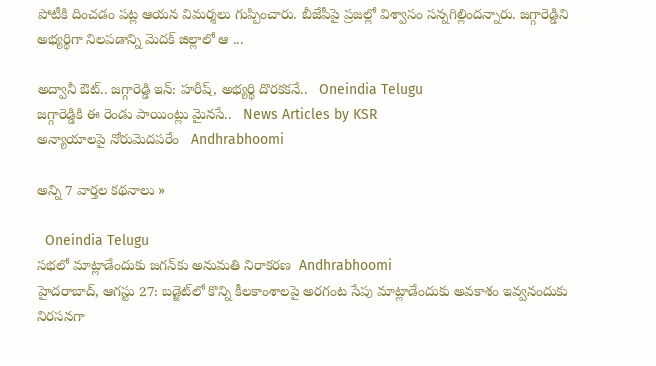పోటీకి దించడం పట్ల ఆయన విమర్శలు గుప్పించారు. బీజేపీపై ప్రజల్లో విశ్వాసం సన్నగిల్లిందన్నారు. జగ్గారెడ్డిని అభ్యర్థిగా నిలపడాన్ని మెదక్ జిల్లాలో ఆ ...

అద్వానీ ఔట్.. జగ్గారెడ్డి ఇన్: హరీష్, అభ్యర్థి దొరకకనే..   Oneindia Telugu
జగ్గారెడ్డికి ఈ రెండు పాయింట్లు మైనసే..   News Articles by KSR
అన్యాయాలపై నోరుమెదపరేం   Andhrabhoomi

అన్ని 7 వార్తల కథనాలు »

  Oneindia Telugu
సభలో మాట్లాడేందుకు జగన్‌కు అనుమతి నిరాకరణ  Andhrabhoomi
హైదరాబాద్, ఆగస్టు 27: బడ్జెట్‌లో కొన్ని కీలకాంశాలపై అరగంట సేపు మాట్లాడేందుకు అవకాశం ఇవ్వనందుకు నిరసనగా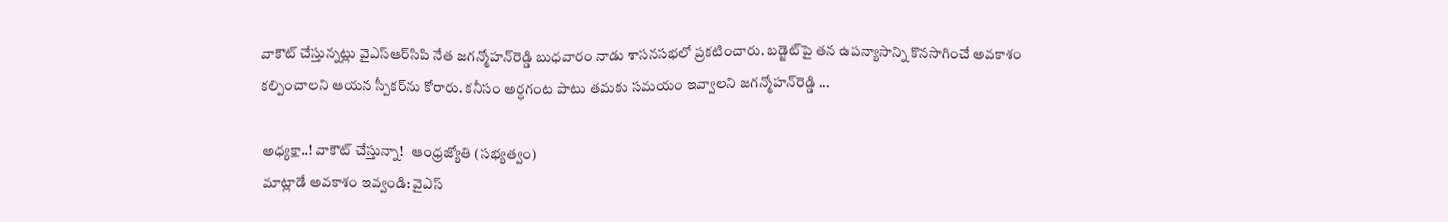వాకౌట్ చేస్తున్నట్లు వైఎస్‌ఆర్‌సిపి నేత జగన్మోహన్‌రెడ్డి బుధవారం నాడు శాసనసభలో ప్రకటించారు. బడ్జెట్‌పై తన ఉపన్యాసాన్ని కొనసాగించే అవకాశం కల్పించాలని ఆయన స్పీకర్‌ను కోరారు. కనీసం అర్ధగంట పాటు తమకు సమయం ఇవ్వాలని జగన్మోహన్‌రెడ్డి ...

అధ్యక్షా..! వాకౌట్‌ చేస్తున్నా!   ఆంధ్రజ్యోతి (సభ్యత్వం)
మాట్లాడే అవకాశం ఇవ్వండి: వైఎస్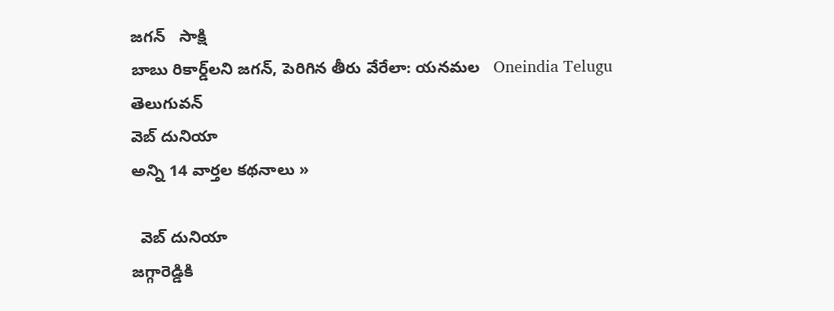జగన్‌   సాక్షి
బాబు రికార్డ్‌లని జగన్, పెరిగిన తీరు వేరేలా: యనమల   Oneindia Telugu
తెలుగువన్
వెబ్ దునియా
అన్ని 14 వార్తల కథనాలు »

  వెబ్ దునియా
జగ్గారెడ్డికి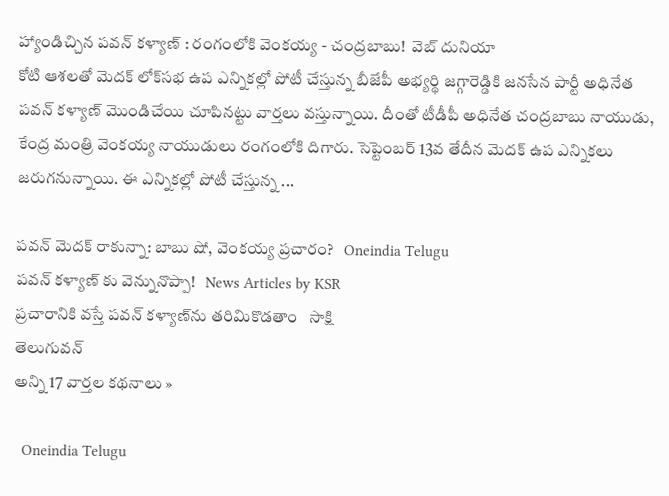హ్యాండిచ్చిన పవన్ కళ్యాణ్ : రంగంలోకి వెంకయ్య - చంద్రబాబు!  వెబ్ దునియా
కోటి ఆశలతో మెదక్ లోక్‌సభ ఉప ఎన్నికల్లో పోటీ చేస్తున్న బీజేపీ అభ్యర్థి జగ్గారెడ్డికి జనసేన పార్టీ అధినేత పవన్ కళ్యాణ్ మొండిచేయి చూపినట్టు వార్తలు వస్తున్నాయి. దీంతో టీడీపీ అధినేత చంద్రబాబు నాయుడు, కేంద్ర మంత్రి వెంకయ్య నాయుడులు రంగంలోకి దిగారు. సెప్టెంబర్ 13వ తేదీన మెదక్ ఉప ఎన్నికలు జరుగనున్నాయి. ఈ ఎన్నికల్లో పోటీ చేస్తున్న ...

పవన్ మెదక్ రాకున్నా: బాబు షో, వెంకయ్య ప్రచారం?   Oneindia Telugu
పవన్ కళ్యాణ్ కు వెన్నునొప్పా!   News Articles by KSR
ప్రచారానికి వస్తే పవన్ కళ్యాణ్‌ను తరిమికొడతాం   సాక్షి
తెలుగువన్
అన్ని 17 వార్తల కథనాలు »

  Oneindia Telugu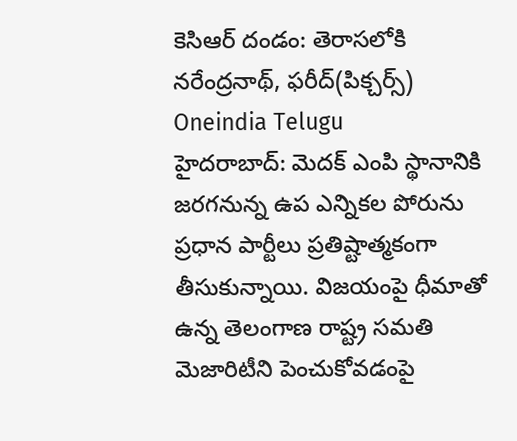కెసిఆర్ దండం: తెరాసలోకి నరేంద్రనాథ్, ఫరీద్(పిక్చర్స్)  Oneindia Telugu
హైదరాబాద్: మెదక్ ఎంపి స్థానానికి జరగనున్న ఉప ఎన్నికల పోరును ప్రధాన పార్టీలు ప్రతిష్టాత్మకంగా తీసుకున్నాయి. విజయంపై ధీమాతో ఉన్న తెలంగాణ రాష్ట్ర సమతి మెజారిటీని పెంచుకోవడంపై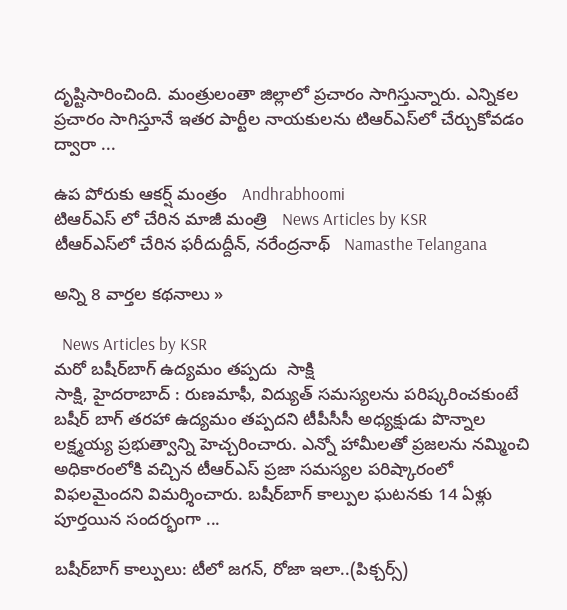దృష్టిసారించింది. మంత్రులంతా జిల్లాలో ప్రచారం సాగిస్తున్నారు. ఎన్నికల ప్రచారం సాగిస్తూనే ఇతర పార్టీల నాయకులను టిఆర్‌ఎస్‌లో చేర్చుకోవడం ద్వారా ...

ఉప పోరుకు ఆకర్ష్ మంత్రం   Andhrabhoomi
టిఆర్ఎస్ లో చేరిన మాజీ మంత్రి   News Articles by KSR
టీఆర్‌ఎస్‌లో చేరిన ఫరీదుద్దీన్, నరేంద్రనాథ్   Namasthe Telangana

అన్ని 8 వార్తల కథనాలు »

  News Articles by KSR
మరో బషీర్‌బాగ్ ఉద్యమం తప్పదు  సాక్షి
సాక్షి, హైదరాబాద్ : రుణమాఫీ, విద్యుత్ సమస్యలను పరిష్కరించకుంటే బషీర్ బాగ్ తరహా ఉద్యమం తప్పదని టీపీసీసీ అధ్యక్షుడు పొన్నాల లక్ష్మయ్య ప్రభుత్వాన్ని హెచ్చరించారు. ఎన్నో హామీలతో ప్రజలను నమ్మించి అధికారంలోకి వచ్చిన టీఆర్‌ఎస్ ప్రజా సమస్యల పరిష్కారంలో విఫలమైందని విమర్శించారు. బషీర్‌బాగ్ కాల్పుల ఘటనకు 14 ఏళ్లు పూర్తయిన సందర్భంగా ...

బషీర్‌బాగ్ కాల్పులు: టీలో జగన్, రోజా ఇలా..(పిక్చర్స్)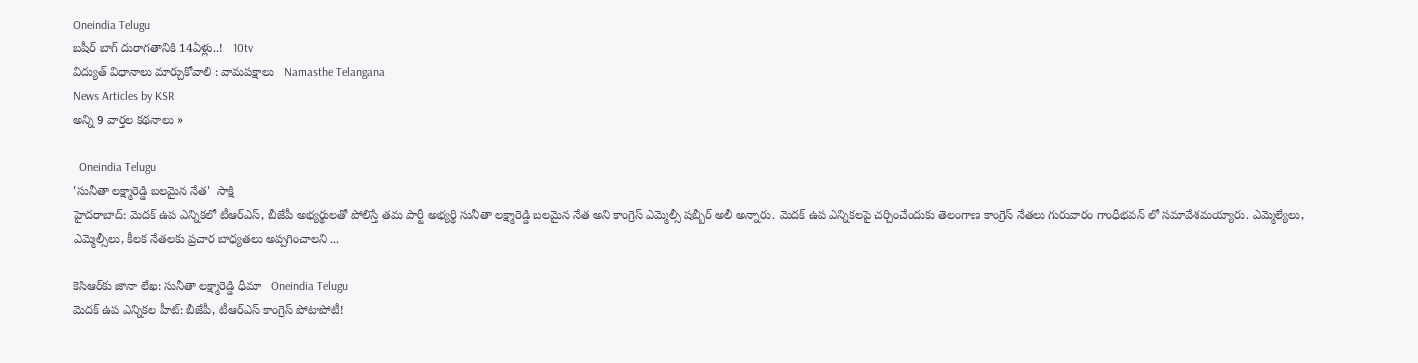Oneindia Telugu
బషీర్ బాగ్ దురాగతానికి 14ఏళ్లు..!   10tv
విద్యుత్ విధానాలు మార్చుకోవాలి : వామపక్షాలు   Namasthe Telangana
News Articles by KSR
అన్ని 9 వార్తల కథనాలు »

  Oneindia Telugu
'సునీతా లక్ష్మారెడ్డి బలమైన నేత'  సాక్షి
హైదరాబాద్: మెదక్ ఉప ఎన్నికలో టీఆర్ఎస్, బీజేపీ అభ్యర్థులతో పోలిస్తే తమ పార్టీ అభ్యర్థి సునీతా లక్ష్మారెడ్డి బలమైన నేత అని కాంగ్రెస్ ఎమ్మెల్సీ షబ్బీర్ అలీ అన్నారు. మెదక్ ఉప ఎన్నికలపై చర్చించేందుకు తెలంగాణ కాంగ్రెస్ నేతలు గురువారం గాంధీభవన్ లో సమావేశమయ్యారు. ఎమ్మెల్యేలు, ఎమ్మెల్సీలు, కీలక నేతలకు ప్రచార బాధ్యతలు అప్పగించాలని ...

కెసిఆర్‌కు జానా లేఖ: సునీతా లక్ష్మారెడ్డి ధీమా   Oneindia Telugu
మెదక్ ఉప ఎన్నికల హీట్: బీజేపీ, టీఆర్ఎస్ కాంగ్రెస్ పోటాపోటీ!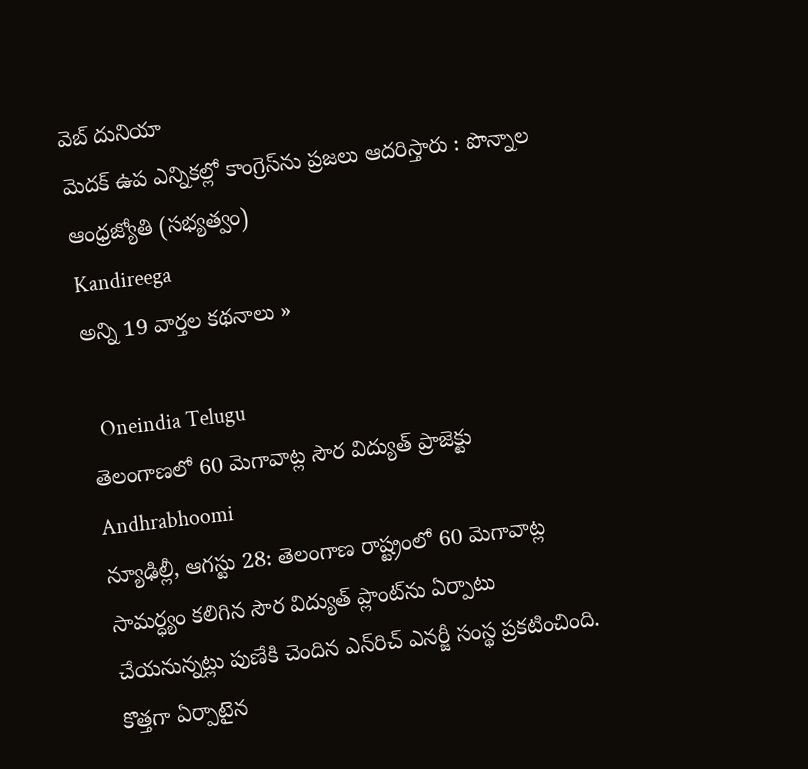వెబ్ దునియా
మెదక్‌ ఉప ఎన్నికల్లో కాంగ్రెస్‌ను ప్రజలు ఆదరిస్తారు : పొన్నాల   ఆంధ్రజ్యోతి (సభ్యత్వం)
Kandireega
అన్ని 19 వార్తల కథనాలు »

  Oneindia Telugu
తెలంగాణలో 60 మెగావాట్ల సౌర విద్యుత్ ప్రాజెక్టు  Andhrabhoomi
న్యూఢిల్లీ, ఆగస్టు 28: తెలంగాణ రాష్ట్రంలో 60 మెగావాట్ల సామర్ధ్యం కలిగిన సౌర విద్యుత్ ప్లాంట్‌ను ఏర్పాటు చేయనున్నట్లు పుణేకి చెందిన ఎన్‌రిచ్ ఎనర్జీ సంస్థ ప్రకటించింది. కొత్తగా ఏర్పాటైన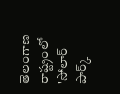తెలంగాణ రాష్ట్రంలో 'సోలార్ పార్క్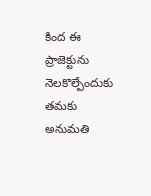కింద ఈ ప్రాజెక్టును నెలకొల్పేందుకు తమకు అనుమతి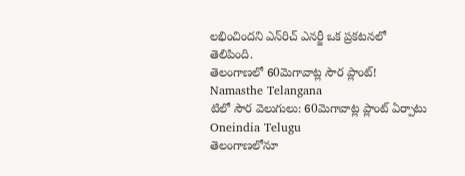లభించిందని ఎన్‌రిచ్ ఎనర్జీ ఒక ప్రకటనలో తెలిపింది.
తెలంగాణలో 60మెగావాట్ల సౌర ప్లాంట్!   Namasthe Telangana
టిలో సౌర వెలుగులు: 60మెగావాట్ల ప్లాంట్ ఏర్పాటు   Oneindia Telugu
తెలంగాణలోనూ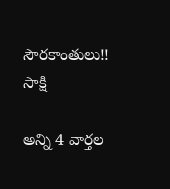సౌరకాంతులు!!   సాక్షి

అన్ని 4 వార్తల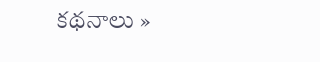కథనాలు »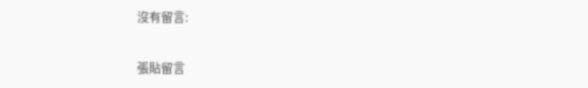沒有留言:

張貼留言